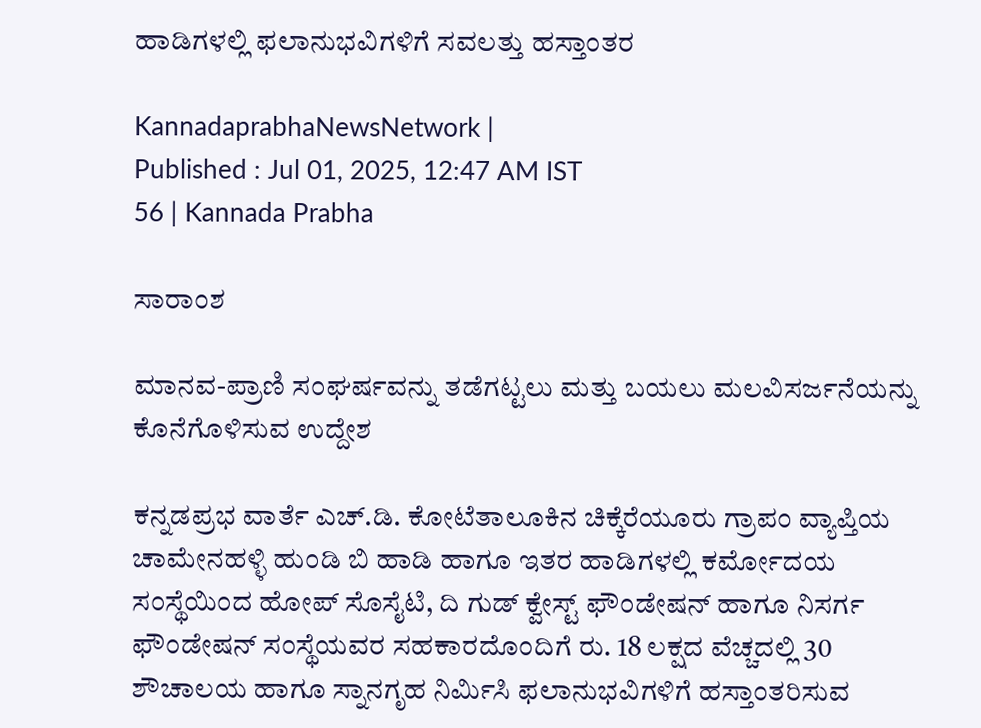ಹಾಡಿಗಳಲ್ಲಿ ಫಲಾನುಭವಿಗಳಿಗೆ ಸವಲತ್ತು ಹಸ್ತಾಂತರ

KannadaprabhaNewsNetwork |
Published : Jul 01, 2025, 12:47 AM IST
56 | Kannada Prabha

ಸಾರಾಂಶ

ಮಾನವ-ಪ್ರಾಣಿ ಸಂಘರ್ಷವನ್ನು ತಡೆಗಟ್ಟಲು ಮತ್ತು ಬಯಲು ಮಲವಿಸರ್ಜನೆಯನ್ನು ಕೊನೆಗೊಳಿಸುವ ಉದ್ದೇಶ

ಕನ್ನಡಪ್ರಭ ವಾರ್ತೆ ಎಚ್‌.ಡಿ. ಕೋಟೆತಾಲೂಕಿನ ಚಿಕ್ಕೆರೆಯೂರು ಗ್ರಾಪಂ ವ್ಯಾಪ್ತಿಯ ಚಾಮೇನಹಳ್ಳಿ ಹುಂಡಿ ಬಿ ಹಾಡಿ ಹಾಗೂ ಇತರ ಹಾಡಿಗಳಲ್ಲಿ ಕರ್ಮೋದಯ ಸಂಸ್ಥೆಯಿಂದ ಹೋಪ್ ಸೊಸೈಟಿ, ದಿ ಗುಡ್ ಕ್ವೇಸ್ಟ್ ಫೌಂಡೇಷನ್ ಹಾಗೂ ನಿಸರ್ಗ ಫೌಂಡೇಷನ್ ಸಂಸ್ಥೆಯವರ ಸಹಕಾರದೊಂದಿಗೆ ರು. 18 ಲಕ್ಷದ ವೆಚ್ಚದಲ್ಲಿ 30 ಶೌಚಾಲಯ ಹಾಗೂ ಸ್ನಾನಗೃಹ ನಿರ್ಮಿಸಿ ಫಲಾನುಭವಿಗಳಿಗೆ ಹಸ್ತಾಂತರಿಸುವ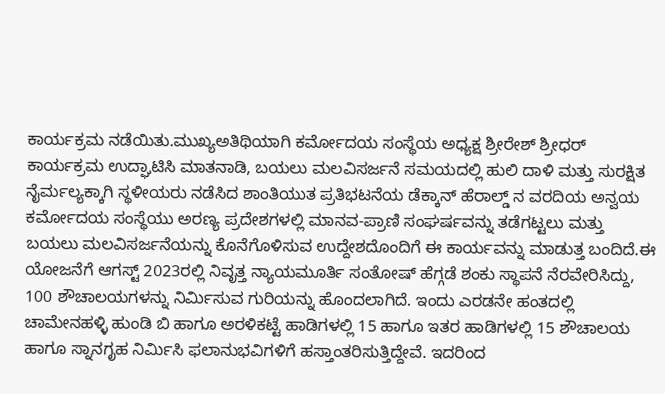ಕಾರ್ಯಕ್ರಮ ನಡೆಯಿತು.ಮುಖ್ಯಅತಿಥಿಯಾಗಿ ಕರ್ಮೋದಯ ಸಂಸ್ಥೆಯ ಅಧ್ಯಕ್ಷ ಶ್ರೀರೇಶ್ ಶ್ರೀಧರ್ ಕಾರ್ಯಕ್ರಮ ಉದ್ಘಾಟಿಸಿ ಮಾತನಾಡಿ, ಬಯಲು ಮಲವಿಸರ್ಜನೆ ಸಮಯದಲ್ಲಿ ಹುಲಿ ದಾಳಿ ಮತ್ತು ಸುರಕ್ಷಿತ ನೈರ್ಮಲ್ಯಕ್ಕಾಗಿ ಸ್ಥಳೀಯರು ನಡೆಸಿದ ಶಾಂತಿಯುತ ಪ್ರತಿಭಟನೆಯ ಡೆಕ್ಕಾನ್ ಹೆರಾಲ್ಡ್‌ ನ ವರದಿಯ ಅನ್ವಯ ಕರ್ಮೋದಯ ಸಂಸ್ಥೆಯು ಅರಣ್ಯ ಪ್ರದೇಶಗಳಲ್ಲಿ ಮಾನವ-ಪ್ರಾಣಿ ಸಂಘರ್ಷವನ್ನು ತಡೆಗಟ್ಟಲು ಮತ್ತು ಬಯಲು ಮಲವಿಸರ್ಜನೆಯನ್ನು ಕೊನೆಗೊಳಿಸುವ ಉದ್ದೇಶದೊಂದಿಗೆ ಈ ಕಾರ್ಯವನ್ನು ಮಾಡುತ್ತ ಬಂದಿದೆ.ಈ ಯೋಜನೆಗೆ ಆಗಸ್ಟ್ 2023ರಲ್ಲಿ ನಿವೃತ್ತ ನ್ಯಾಯಮೂರ್ತಿ ಸಂತೋಷ್ ಹೆಗ್ಗಡೆ ಶಂಕು ಸ್ಥಾಪನೆ ನೆರವೇರಿಸಿದ್ದು, 100 ಶೌಚಾಲಯಗಳನ್ನು ನಿರ್ಮಿಸುವ ಗುರಿಯನ್ನು ಹೊಂದಲಾಗಿದೆ. ಇಂದು ಎರಡನೇ ಹಂತದಲ್ಲಿ ಚಾಮೇನಹಳ್ಳಿ ಹುಂಡಿ ಬಿ ಹಾಗೂ ಅರಳಿಕಟ್ಟೆ ಹಾಡಿಗಳಲ್ಲಿ 15 ಹಾಗೂ ಇತರ ಹಾಡಿಗಳಲ್ಲಿ 15 ಶೌಚಾಲಯ ಹಾಗೂ ಸ್ನಾನಗೃಹ ನಿರ್ಮಿಸಿ ಫಲಾನುಭವಿಗಳಿಗೆ ಹಸ್ತಾಂತರಿಸುತ್ತಿದ್ದೇವೆ. ಇದರಿಂದ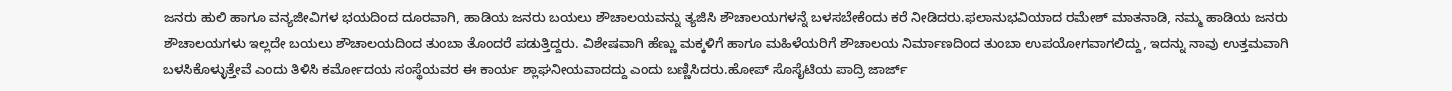ಜನರು ಹುಲಿ ಹಾಗೂ ವನ್ಯಜೀವಿಗಳ ಭಯದಿಂದ ದೂರವಾಗಿ, ಹಾಡಿಯ ಜನರು ಬಯಲು ಶೌಚಾಲಯವನ್ನು ತ್ಯಜಿಸಿ ಶೌಚಾಲಯಗಳನ್ನೆ ಬಳಸಬೇಕೆಂದು ಕರೆ ನೀಡಿದರು.ಫಲಾನುಭವಿಯಾದ ರಮೇಶ್‌ ಮಾತನಾಡಿ, ನಮ್ಮ ಹಾಡಿಯ ಜನರು ಶೌಚಾಲಯಗಳು ಇಲ್ಲದೇ ಬಯಲು ಶೌಚಾಲಯದಿಂದ ತುಂಬಾ ತೊಂದರೆ ಪಡುತ್ತಿದ್ದರು. ವಿಶೇಷವಾಗಿ ಹೆಣ್ಣು ಮಕ್ಕಳಿಗೆ ಹಾಗೂ ಮಹಿಳೆಯರಿಗೆ ಶೌಚಾಲಯ ನಿರ್ಮಾಣದಿಂದ ತುಂಬಾ ಉಪಯೋಗವಾಗಲಿದ್ದು, ಇದನ್ನು ನಾವು ಉತ್ತಮವಾಗಿ ಬಳಸಿಕೊಳ್ಳುತ್ತೇವೆ ಎಂದು ತಿಳಿಸಿ ಕರ್ಮೋದಯ ಸಂಸ್ಥೆಯವರ ಈ ಕಾರ್ಯ ಶ್ಲಾಘನೀಯವಾದದ್ದು ಎಂದು ಬಣ್ಣಿಸಿದರು.ಹೋಪ್ ಸೊಸೈಟಿಯ ಪಾದ್ರಿ ಜಾರ್ಜ್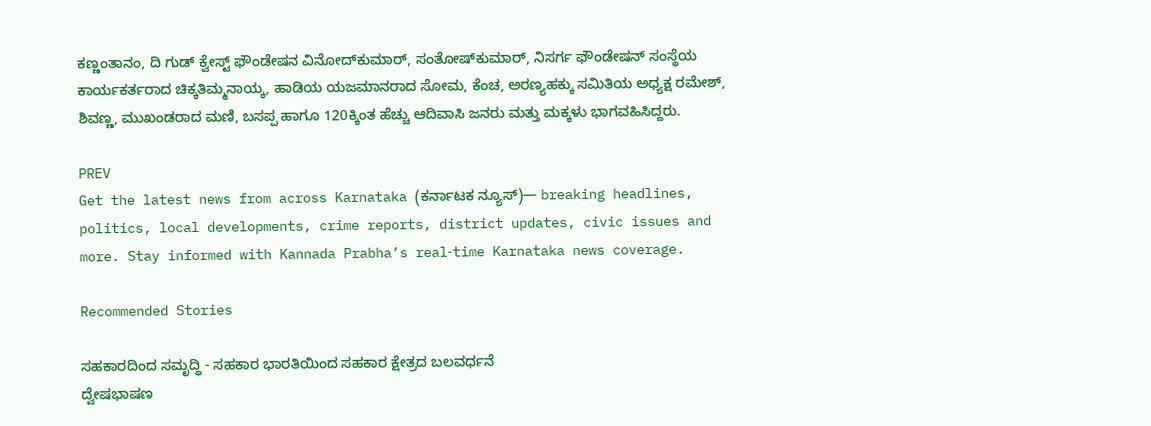ಕಣ್ಣಂತಾನಂ, ದಿ ಗುಡ್ ಕ್ವೇಸ್ಟ್ ಫೌಂಡೇಷನ ವಿನೋದ್‌ಕುಮಾರ್, ಸಂತೋಷ್‌ಕುಮಾರ್, ನಿಸರ್ಗ ಫೌಂಡೇಷನ್ ಸಂಸ್ಥೆಯ ಕಾರ್ಯಕರ್ತರಾದ ಚಿಕ್ಕತಿಮ್ಮನಾಯ್ಕ, ಹಾಡಿಯ ಯಜಮಾನರಾದ ಸೋಮ, ಕೆಂಚ, ಅರಣ್ಯಹಕ್ಕು ಸಮಿತಿಯ ಅಧ್ಯಕ್ಷ ರಮೇಶ್, ಶಿವಣ್ಣ, ಮುಖಂಡರಾದ ಮಣಿ, ಬಸಪ್ಪ ಹಾಗೂ 120ಕ್ಕಿಂತ ಹೆಚ್ಚು ಆದಿವಾಸಿ ಜನರು ಮತ್ತು ಮಕ್ಕಳು ಭಾಗವಹಿಸಿದ್ದರು.

PREV
Get the latest news from across Karnataka (ಕರ್ನಾಟಕ ನ್ಯೂಸ್)— breaking headlines, politics, local developments, crime reports, district updates, civic issues and more. Stay informed with Kannada Prabha’s real‑time Karnataka news coverage.

Recommended Stories

ಸಹಕಾರದಿಂದ ಸಮೃದ್ಧಿ - ಸಹಕಾರ ಭಾರತಿಯಿಂದ ಸಹಕಾರ ಕ್ಷೇತ್ರದ ಬಲವರ್ಧನೆ
ದ್ವೇಷಭಾಷಣ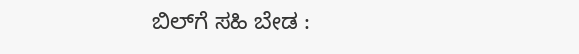ಬಿಲ್‌ಗೆ ಸಹಿ ಬೇಡ :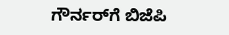ಗೌರ್ನರ್‌ಗೆ ಬಿಜೆಪಿ